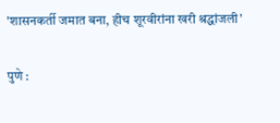'शासनकर्ती जमात बना, हीच शूरवीरांना खरी श्रद्धांजली'

पुणे :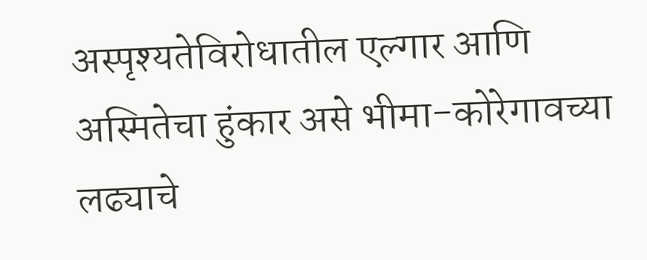अस्पृश्यतेविरोधातील एल्गार आणि अस्मितेचा हुंकार असे भीमा-कोरेगावच्या लढ्याचे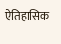ऐतिहासिक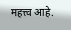महत्त्व आहे.